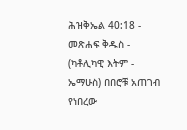ሕዝቅኤል 40:18 - መጽሐፍ ቅዱስ - (ካቶሊካዊ እትም - ኤማሁስ) በበሮቹ አጠገብ የነበረው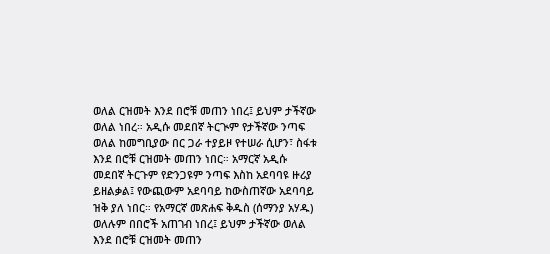ወለል ርዝመት እንደ በሮቹ መጠን ነበረ፤ ይህም ታችኛው ወለል ነበረ። አዲሱ መደበኛ ትርጒም የታችኛው ንጣፍ ወለል ከመግቢያው በር ጋራ ተያይዞ የተሠራ ሲሆን፣ ስፋቱ እንደ በሮቹ ርዝመት መጠን ነበር። አማርኛ አዲሱ መደበኛ ትርጉም የድንጋዩም ንጣፍ እስከ አደባባዩ ዙሪያ ይዘልቃል፤ የውጪውም አደባባይ ከውስጠኛው አደባባይ ዝቅ ያለ ነበር። የአማርኛ መጽሐፍ ቅዱስ (ሰማንያ አሃዱ) ወለሉም በበሮች አጠገብ ነበረ፤ ይህም ታችኛው ወለል እንደ በሮቹ ርዝመት መጠን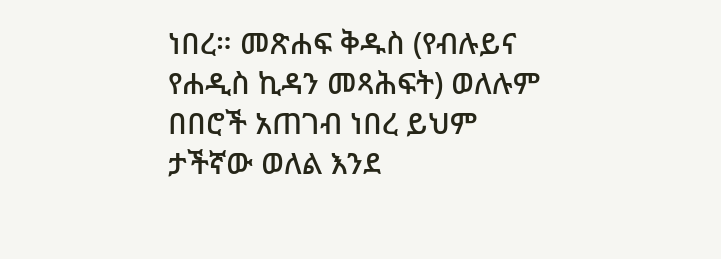ነበረ። መጽሐፍ ቅዱስ (የብሉይና የሐዲስ ኪዳን መጻሕፍት) ወለሉም በበሮች አጠገብ ነበረ ይህም ታችኛው ወለል እንደ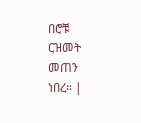በሮቹ ርዝመት መጠን ነበረ። |